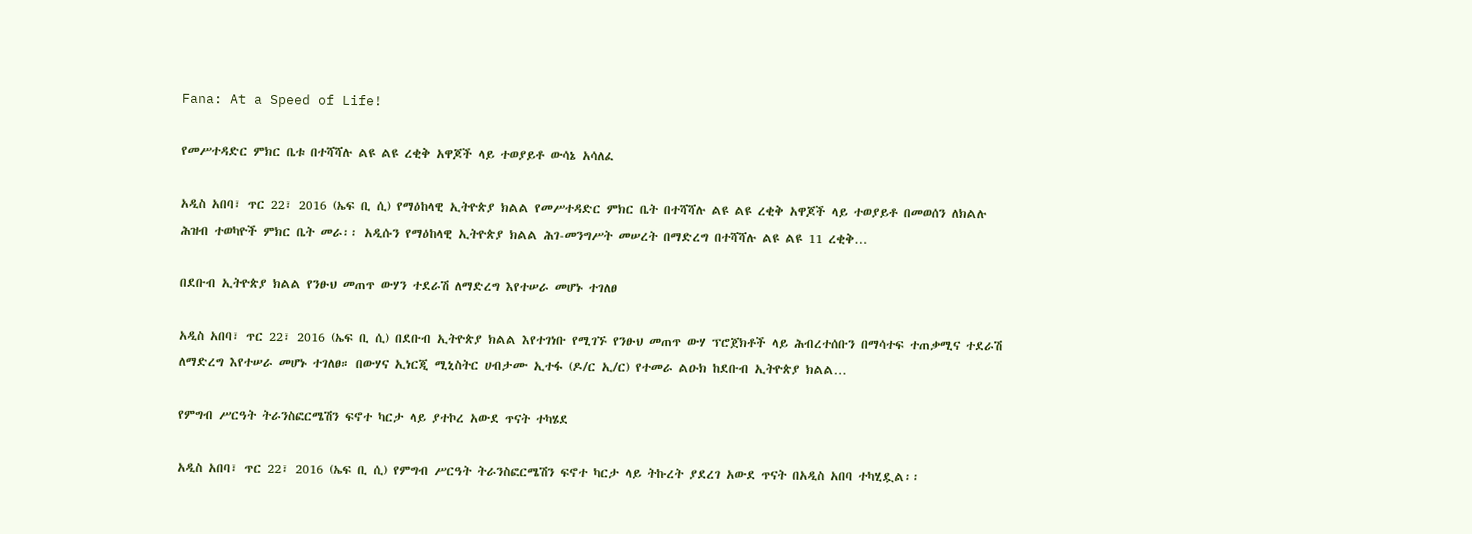Fana: At a Speed of Life!

የመሥተዳድር ምክር ቤቱ በተሻሻሉ ልዩ ልዩ ረቂቅ አዋጆች ላይ ተወያይቶ ውሳኔ አሳለፈ

አዲስ አበባ፣ ጥር 22፣ 2016 (ኤፍ ቢ ሲ) የማዕከላዊ ኢትዮጵያ ክልል የመሥተዳድር ምክር ቤት በተሻሻሉ ልዩ ልዩ ረቂቅ አዋጆች ላይ ተወያይቶ በመወሰን ለክልሉ ሕዝብ ተወካዮች ምክር ቤት መራ፡፡ አዲሱን የማዕከላዊ ኢትዮጵያ ክልል ሕገ-መንግሥት መሠረት በማድረግ በተሻሻሉ ልዩ ልዩ 11 ረቂቅ…

በደቡብ ኢትዮጵያ ክልል የንፁህ መጠጥ ውሃን ተደራሽ ለማድረግ እየተሠራ መሆኑ ተገለፀ

አዲስ አበባ፣ ጥር 22፣ 2016 (ኤፍ ቢ ሲ) በደቡብ ኢትዮጵያ ክልል እየተገነቡ የሚገኙ የንፁህ መጠጥ ውሃ ፕሮጀክቶች ላይ ሕብረተሰቡን በማሳተፍ ተጠቃሚና ተደራሽ ለማድረግ እየተሠራ መሆኑ ተገለፀ። በውሃና ኢነርጂ ሚኒስትር ሀብታሙ ኢተፋ (ዶ/ር ኢ/ር) የተመራ ልዑክ ከደቡብ ኢትዮጵያ ክልል…

የምግብ ሥርዓት ትራንስፎርሜሽን ፍኖተ ካርታ ላይ ያተኮረ አውደ ጥናት ተካሄደ

አዲስ አበባ፣ ጥር 22፣ 2016 (ኤፍ ቢ ሲ) የምግብ ሥርዓት ትራንስፎርሜሽን ፍኖተ ካርታ ላይ ትኩረት ያደረገ አውደ ጥናት በአዲስ አበባ ተካሂዷል፡፡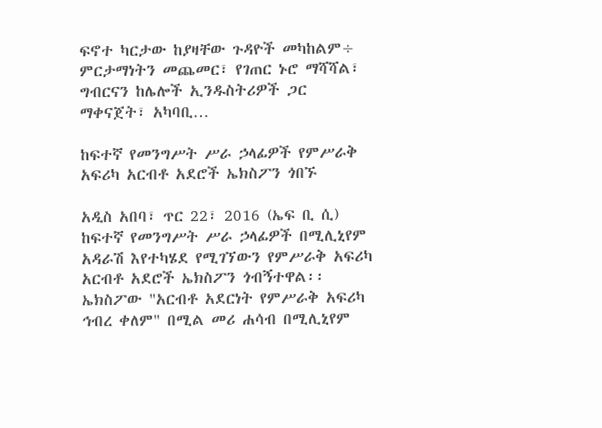ፍኖተ ካርታው ከያዛቸው ጉዳዮች መካከልም÷ ምርታማነትን መጨመር፣ የገጠር ኑሮ ማሻሻል፣ ግብርናን ከሌሎች ኢንዱስትሪዎች ጋር ማቀናጀት፣ አካባቢ…

ከፍተኛ የመንግሥት ሥራ ኃላፊዎች የምሥራቅ አፍሪካ አርብቶ አደሮች ኤክስፖን ጎበኙ

አዲስ አበባ፣ ጥር 22፣ 2016 (ኤፍ ቢ ሲ) ከፍተኛ የመንግሥት ሥራ ኃላፊዎች በሚሊኒየም አዳራሽ እየተካሄደ የሚገኘውን የምሥራቅ አፍሪካ አርብቶ አደሮች ኤክስፖን ጎብኝተዋል፡፡ ኤክስፖው "አርብቶ አደርነት የምሥራቅ አፍሪካ ኅብረ ቀለም" በሚል መሪ ሐሳብ በሚሊኒየም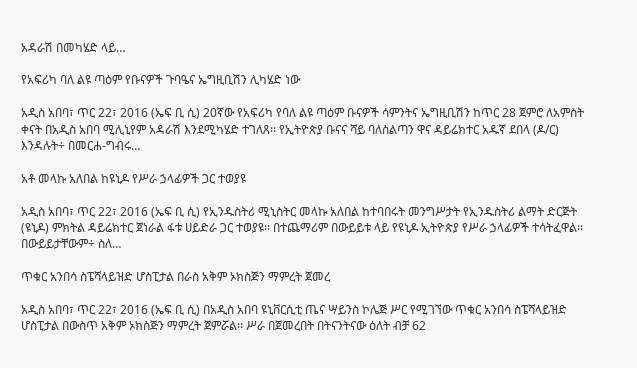አዳራሽ በመካሄድ ላይ…

የአፍሪካ ባለ ልዩ ጣዕም የቡናዎች ጉባዔና ኤግዚቢሽን ሊካሄድ ነው

አዲስ አበባ፣ ጥር 22፣ 2016 (ኤፍ ቢ ሲ) 20ኛው የአፍሪካ የባለ ልዩ ጣዕም ቡናዎች ሳምንትና ኤግዚቢሽን ከጥር 28 ጀምሮ ለአምስት ቀናት በአዲስ አበባ ሚሊኒየም አዳራሽ እንደሚካሄድ ተገለጸ፡፡ የኢትዮጵያ ቡናና ሻይ ባለስልጣን ዋና ዳይሬክተር አዱኛ ደበላ (ዶ/ር) እንዳሉት÷ በመርሐ-ግብሩ…

አቶ መላኩ አለበል ከዩኒዶ የሥራ ኃላፊዎች ጋር ተወያዩ

አዲስ አበባ፣ ጥር 22፣ 2016 (ኤፍ ቢ ሲ) የኢንዱስትሪ ሚኒስትር መላኩ አለበል ከተባበሩት መንግሥታት የኢንዱስትሪ ልማት ድርጅት (ዩኒዶ) ምክትል ዳይሬክተር ጀነራል ፋቱ ሀይድራ ጋር ተወያዩ፡፡ በተጨማሪም በውይይቱ ላይ የዩኒዶ ኢትዮጵያ የሥራ ኃላፊዎች ተሳትፈዋል፡፡ በውይይታቸውም÷ ስለ…

ጥቁር አንበሳ ስፔሻላይዝድ ሆስፒታል በራስ አቅም ኦክስጅን ማምረት ጀመረ

አዲስ አበባ፣ ጥር 22፣ 2016 (ኤፍ ቢ ሲ) በአዲስ አበባ ዩኒቨርሲቲ ጤና ሣይንስ ኮሌጅ ሥር የሚገኘው ጥቁር አንበሳ ስፔሻላይዝድ ሆስፒታል በውስጥ አቅም ኦክስጅን ማምረት ጀምሯል፡፡ ሥራ በጀመረበት በትናንትናው ዕለት ብቻ 62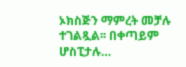ኦክስጅን ማምረት መቻሉ ተገልጿል፡፡ በቀጣይም ሆስፒታሉ…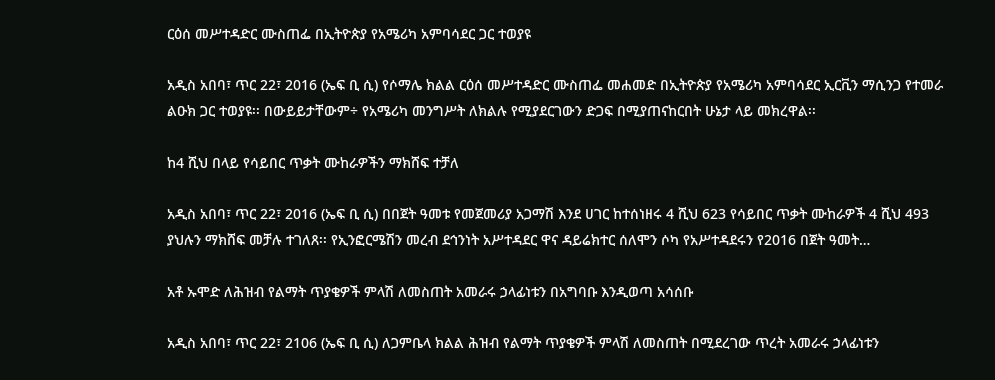ርዕሰ መሥተዳድር ሙስጠፌ በኢትዮጵያ የአሜሪካ አምባሳደር ጋር ተወያዩ

አዲስ አበባ፣ ጥር 22፣ 2016 (ኤፍ ቢ ሲ) የሶማሌ ክልል ርዕሰ መሥተዳድር ሙስጠፌ መሐመድ በኢትዮጵያ የአሜሪካ አምባሳደር ኢርቪን ማሲንጋ የተመራ ልዑክ ጋር ተወያዩ፡፡ በውይይታቸውም÷ የአሜሪካ መንግሥት ለክልሉ የሚያደርገውን ድጋፍ በሚያጠናከርበት ሁኔታ ላይ መክረዋል፡፡

ከ4 ሺህ በላይ የሳይበር ጥቃት ሙከራዎችን ማክሸፍ ተቻለ

አዲስ አበባ፣ ጥር 22፣ 2016 (ኤፍ ቢ ሲ) በበጀት ዓመቱ የመጀመሪያ አጋማሽ እንደ ሀገር ከተሰነዘሩ 4 ሺህ 623 የሳይበር ጥቃት ሙከራዎች 4 ሺህ 493 ያህሉን ማክሸፍ መቻሉ ተገለጸ፡፡ የኢንፎርሜሽን መረብ ደኅንነት አሥተዳደር ዋና ዳይሬክተር ሰለሞን ሶካ የአሥተዳደሩን የ2016 በጀት ዓመት…

አቶ ኡሞድ ለሕዝብ የልማት ጥያቄዎች ምላሽ ለመስጠት አመራሩ ኃላፊነቱን በአግባቡ እንዲወጣ አሳሰቡ

አዲስ አበባ፣ ጥር 22፣ 2106 (ኤፍ ቢ ሲ) ለጋምቤላ ክልል ሕዝብ የልማት ጥያቄዎች ምላሽ ለመስጠት በሚደረገው ጥረት አመራሩ ኃላፊነቱን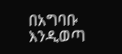በአግባቡ እንዲወጣ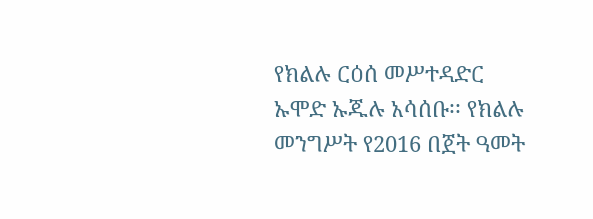የክልሉ ርዕሰ መሥተዳድር ኡሞድ ኡጁሉ አሳሰቡ፡፡ የክልሉ መንግሥት የ2016 በጀት ዓመት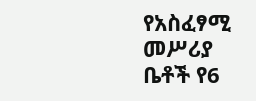የአስፈፃሚ መሥሪያ ቤቶች የ6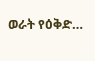ወራት የዕቅድ…